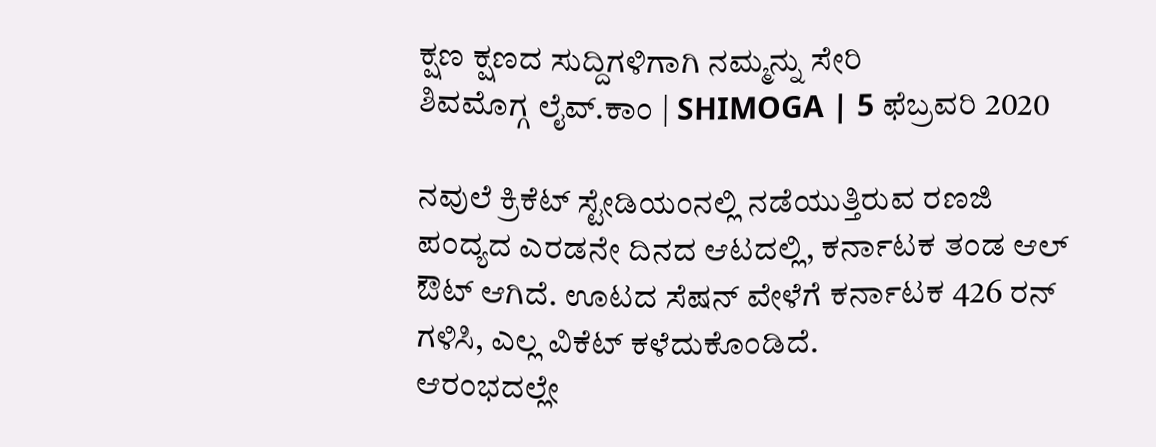ಕ್ಷಣ ಕ್ಷಣದ ಸುದ್ದಿಗಳಿಗಾಗಿ ನಮ್ಮನ್ನು ಸೇರಿ
ಶಿವಮೊಗ್ಗ ಲೈವ್.ಕಾಂ | SHIMOGA | 5 ಫೆಬ್ರವರಿ 2020

ನವುಲೆ ಕ್ರಿಕೆಟ್ ಸ್ಟೇಡಿಯಂನಲ್ಲಿ ನಡೆಯುತ್ತಿರುವ ರಣಜಿ ಪಂದ್ಯದ ಎರಡನೇ ದಿನದ ಆಟದಲ್ಲಿ, ಕರ್ನಾಟಕ ತಂಡ ಆಲ್ ಔಟ್ ಆಗಿದೆ. ಊಟದ ಸೆಷನ್ ವೇಳೆಗೆ ಕರ್ನಾಟಕ 426 ರನ್ ಗಳಿಸಿ, ಎಲ್ಲ ವಿಕೆಟ್ ಕಳೆದುಕೊಂಡಿದೆ.
ಆರಂಭದಲ್ಲೇ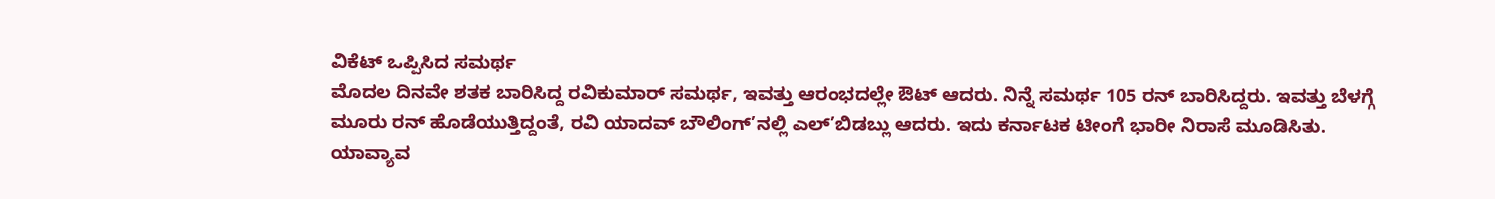ವಿಕೆಟ್ ಒಪ್ಪಿಸಿದ ಸಮರ್ಥ
ಮೊದಲ ದಿನವೇ ಶತಕ ಬಾರಿಸಿದ್ದ ರವಿಕುಮಾರ್ ಸಮರ್ಥ, ಇವತ್ತು ಆರಂಭದಲ್ಲೇ ಔಟ್ ಆದರು. ನಿನ್ನೆ ಸಮರ್ಥ 105 ರನ್ ಬಾರಿಸಿದ್ದರು. ಇವತ್ತು ಬೆಳಗ್ಗೆ ಮೂರು ರನ್ ಹೊಡೆಯುತ್ತಿದ್ದಂತೆ, ರವಿ ಯಾದವ್ ಬೌಲಿಂಗ್’ನಲ್ಲಿ ಎಲ್’ಬಿಡಬ್ಲು ಆದರು. ಇದು ಕರ್ನಾಟಕ ಟೀಂಗೆ ಭಾರೀ ನಿರಾಸೆ ಮೂಡಿಸಿತು.
ಯಾವ್ಯಾವ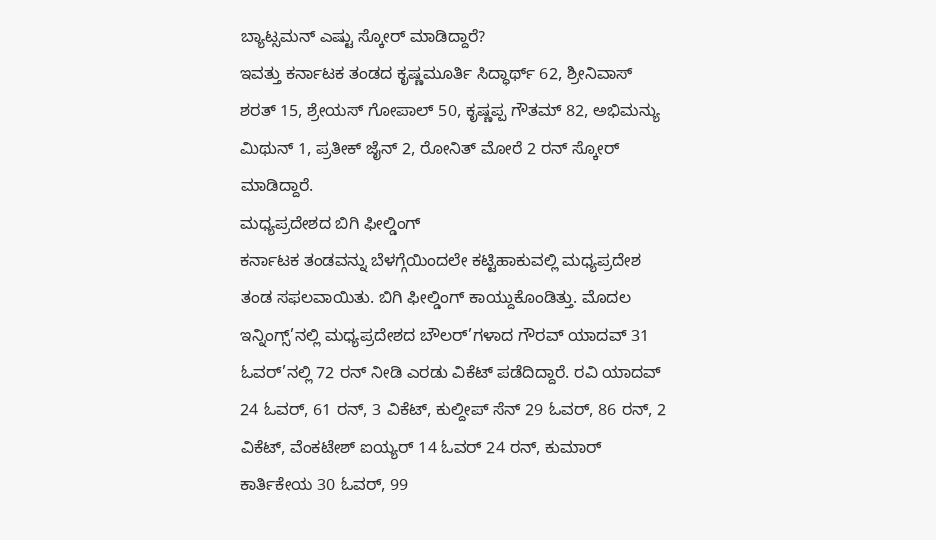ಬ್ಯಾಟ್ಸಮನ್ ಎಷ್ಟು ಸ್ಕೋರ್ ಮಾಡಿದ್ದಾರೆ?
ಇವತ್ತು ಕರ್ನಾಟಕ ತಂಡದ ಕೃಷ್ಣಮೂರ್ತಿ ಸಿದ್ಧಾರ್ಥ್ 62, ಶ್ರೀನಿವಾಸ್ ಶರತ್ 15, ಶ್ರೇಯಸ್ ಗೋಪಾಲ್ 50, ಕೃಷ್ಣಪ್ಪ ಗೌತಮ್ 82, ಅಭಿಮನ್ಯು ಮಿಥುನ್ 1, ಪ್ರತೀಕ್ ಜೈನ್ 2, ರೋನಿತ್ ಮೋರೆ 2 ರನ್ ಸ್ಕೋರ್ ಮಾಡಿದ್ದಾರೆ.
ಮಧ್ಯಪ್ರದೇಶದ ಬಿಗಿ ಫೀಲ್ಡಿಂಗ್
ಕರ್ನಾಟಕ ತಂಡವನ್ನು ಬೆಳಗ್ಗೆಯಿಂದಲೇ ಕಟ್ಟಿಹಾಕುವಲ್ಲಿ ಮಧ್ಯಪ್ರದೇಶ ತಂಡ ಸಫಲವಾಯಿತು. ಬಿಗಿ ಫೀಲ್ಡಿಂಗ್ ಕಾಯ್ದುಕೊಂಡಿತ್ತು. ಮೊದಲ ಇನ್ನಿಂಗ್ಸ್’ನಲ್ಲಿ ಮಧ್ಯಪ್ರದೇಶದ ಬೌಲರ್’ಗಳಾದ ಗೌರವ್ ಯಾದವ್ 31 ಓವರ್’ನಲ್ಲಿ 72 ರನ್ ನೀಡಿ ಎರಡು ವಿಕೆಟ್ ಪಡೆದಿದ್ದಾರೆ. ರವಿ ಯಾದವ್ 24 ಓವರ್, 61 ರನ್, 3 ವಿಕೆಟ್, ಕುಲ್ದೀಪ್ ಸೆನ್ 29 ಓವರ್, 86 ರನ್, 2 ವಿಕೆಟ್, ವೆಂಕಟೇಶ್ ಐಯ್ಯರ್ 14 ಓವರ್ 24 ರನ್, ಕುಮಾರ್ ಕಾರ್ತಿಕೇಯ 30 ಓವರ್, 99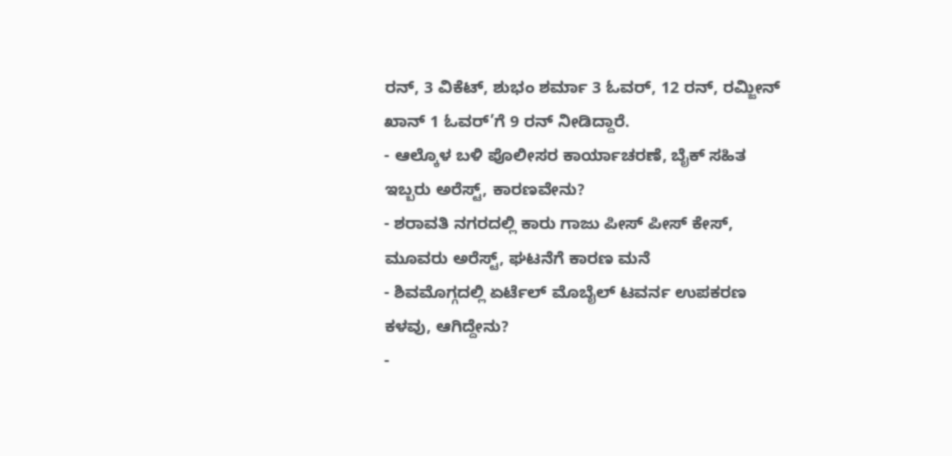ರನ್, 3 ವಿಕೆಟ್, ಶುಭಂ ಶರ್ಮಾ 3 ಓವರ್, 12 ರನ್, ರಮ್ಜೀನ್ ಖಾನ್ 1 ಓವರ್’ಗೆ 9 ರನ್ ನೀಡಿದ್ದಾರೆ.
- ಆಲ್ಕೊಳ ಬಳಿ ಪೊಲೀಸರ ಕಾರ್ಯಾಚರಣೆ, ಬೈಕ್ ಸಹಿತ ಇಬ್ಬರು ಅರೆಸ್ಟ್, ಕಾರಣವೇನು?
- ಶರಾವತಿ ನಗರದಲ್ಲಿ ಕಾರು ಗಾಜು ಪೀಸ್ ಪೀಸ್ ಕೇಸ್, ಮೂವರು ಅರೆಸ್ಟ್, ಘಟನೆಗೆ ಕಾರಣ ಮನೆ
- ಶಿವಮೊಗ್ಗದಲ್ಲಿ ಏರ್ಟೆಲ್ ಮೊಬೈಲ್ ಟವರ್ನ ಉಪಕರಣ ಕಳವು, ಆಗಿದ್ದೇನು?
-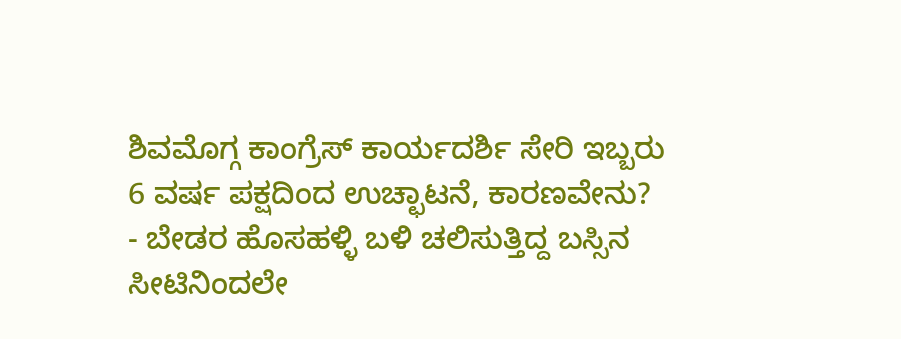ಶಿವಮೊಗ್ಗ ಕಾಂಗ್ರೆಸ್ ಕಾರ್ಯದರ್ಶಿ ಸೇರಿ ಇಬ್ಬರು 6 ವರ್ಷ ಪಕ್ಷದಿಂದ ಉಚ್ಛಾಟನೆ, ಕಾರಣವೇನು?
- ಬೇಡರ ಹೊಸಹಳ್ಳಿ ಬಳಿ ಚಲಿಸುತ್ತಿದ್ದ ಬಸ್ಸಿನ ಸೀಟಿನಿಂದಲೇ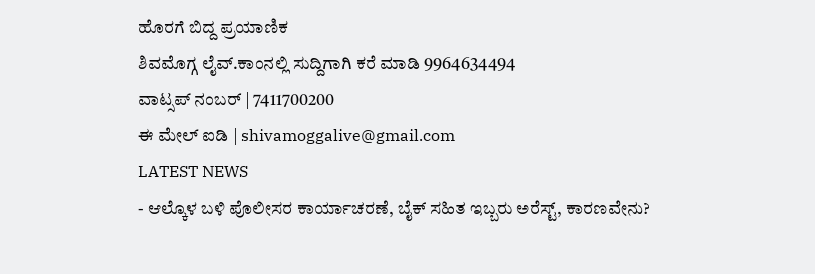ಹೊರಗೆ ಬಿದ್ದ ಪ್ರಯಾಣಿಕ
ಶಿವಮೊಗ್ಗ ಲೈವ್.ಕಾಂನಲ್ಲಿ ಸುದ್ದಿಗಾಗಿ ಕರೆ ಮಾಡಿ 9964634494
ವಾಟ್ಸಪ್ ನಂಬರ್ | 7411700200
ಈ ಮೇಲ್ ಐಡಿ | shivamoggalive@gmail.com
LATEST NEWS
- ಆಲ್ಕೊಳ ಬಳಿ ಪೊಲೀಸರ ಕಾರ್ಯಾಚರಣೆ, ಬೈಕ್ ಸಹಿತ ಇಬ್ಬರು ಅರೆಸ್ಟ್, ಕಾರಣವೇನು?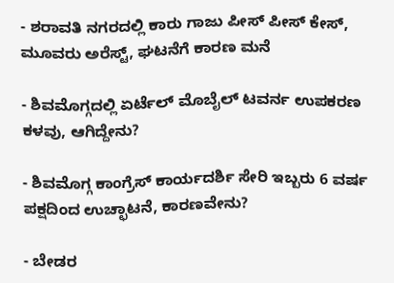- ಶರಾವತಿ ನಗರದಲ್ಲಿ ಕಾರು ಗಾಜು ಪೀಸ್ ಪೀಸ್ ಕೇಸ್, ಮೂವರು ಅರೆಸ್ಟ್, ಘಟನೆಗೆ ಕಾರಣ ಮನೆ

- ಶಿವಮೊಗ್ಗದಲ್ಲಿ ಏರ್ಟೆಲ್ ಮೊಬೈಲ್ ಟವರ್ನ ಉಪಕರಣ ಕಳವು, ಆಗಿದ್ದೇನು?

- ಶಿವಮೊಗ್ಗ ಕಾಂಗ್ರೆಸ್ ಕಾರ್ಯದರ್ಶಿ ಸೇರಿ ಇಬ್ಬರು 6 ವರ್ಷ ಪಕ್ಷದಿಂದ ಉಚ್ಛಾಟನೆ, ಕಾರಣವೇನು?

- ಬೇಡರ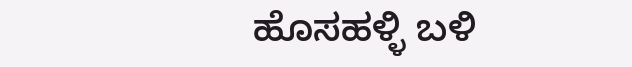ಹೊಸಹಳ್ಳಿ ಬಳಿ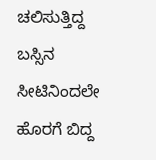ಚಲಿಸುತ್ತಿದ್ದ ಬಸ್ಸಿನ ಸೀಟಿನಿಂದಲೇ ಹೊರಗೆ ಬಿದ್ದ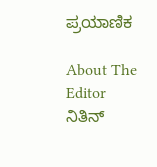ಪ್ರಯಾಣಿಕ

About The Editor
ನಿತಿನ್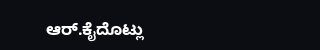ಆರ್.ಕೈದೊಟ್ಲು